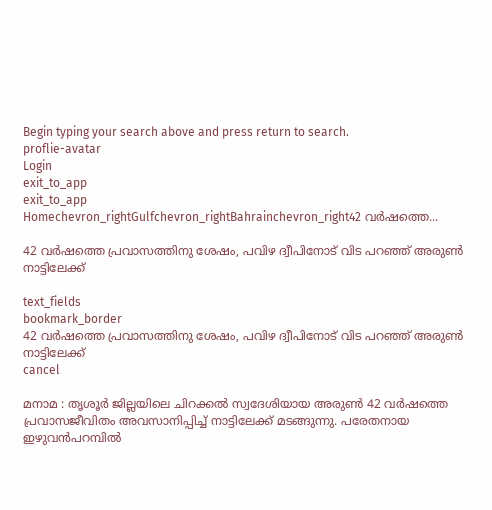Begin typing your search above and press return to search.
proflie-avatar
Login
exit_to_app
exit_to_app
Homechevron_rightGulfchevron_rightBahrainchevron_right42 വർഷത്തെ...

42 വർഷത്തെ പ്രവാസത്തിനു ശേഷം, പവിഴ ദ്വീപിനോട് വിട പറഞ്ഞ് അരുൺ നാട്ടിലേക്ക്

text_fields
bookmark_border
42 വർഷത്തെ പ്രവാസത്തിനു ശേഷം, പവിഴ ദ്വീപിനോട് വിട പറഞ്ഞ് അരുൺ നാട്ടിലേക്ക്
cancel

മനാമ : തൃശൂർ ജില്ലയിലെ ചിറക്കൽ സ്വദേശിയായ അരുൺ 42 വർഷത്തെ പ്രവാസജീവിതം അവസാനിപ്പിച്ച് നാട്ടിലേക്ക് മടങ്ങുന്നു. പരേതനായ ഇഴുവൻപറമ്പിൽ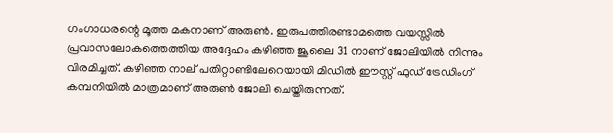ഗംഗാധരന്റെ മൂത്ത മകനാണ് അരുൺ. ഇരുപത്തിരണ്ടാമത്തെ വയസ്സിൽ പ്രവാസലോകത്തെത്തിയ അദ്ദേഹം കഴിഞ്ഞ ജൂലൈ 31 നാണ് ജോലിയിൽ നിന്നും വിരമിച്ചത്. കഴിഞ്ഞ നാല് പതിറ്റാണ്ടിലേറെയായി മിഡിൽ ഈസ്റ്റ് ഫുഡ്‌ ട്രേഡിംഗ് കമ്പനിയിൽ മാത്രമാണ് അരുൺ ജോലി ചെയ്തിരുന്നത്.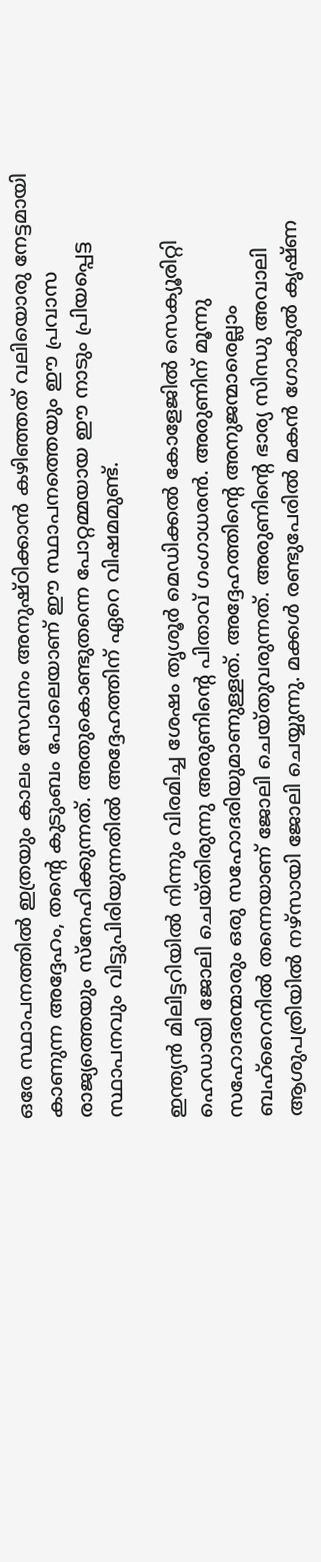ഒരേ സ്ഥാപനത്തിൽ ഇത്രയും കാലം സേവനം അനുഷ്ഠിക്കാൻ കഴിഞ്ഞത് വലിയൊരു നേട്ടമായി കാണുന്ന അദ്ദേഹം, തന്റെ കുടുംബം പോലെയാണ് ഈ സ്ഥാപനത്തെയും ഈ പ്രവാസ രാജ്യത്തെയും സ്നേഹിക്കുന്നത്. അതുകൊണ്ടുതന്നെ പോറ്റമ്മയായ ഈ നാടും പ്രിയപ്പെട്ട സ്ഥാപനവും വിട്ടുപിരിയുന്നതിൽ അദ്ദേഹത്തിന് ഏറെ വിഷമമുണ്ട്.

ഇന്ത്യൻ മിലിട്ടറിയിൽ നിന്നും വിരമിച്ച ശേഷം തൃശൂർ മെഡിക്കൽ കോളേജിൽ സെക്യൂരിറ്റി ഹെഡായി ജോലി ചെയ്തിരുന്നു അരുണിന്റെ പിതാവ് ഗംഗാധരൻ. അരുണിന് മൂന്നു സഹോദരന്മാരും ഒരു സഹോദരിയുമാണുള്ളത്. അദ്ദേഹത്തിന്റെ അനുജന്മാരെല്ലാം ബഹ്‌റൈനിൽ തന്നെയാണ് ജോലി ചെയ്തുവരുന്നത്. അരുണിന്റെ ഭാര്യ സിന്ധു അവാലി ആശുപത്രിയിൽ നഴ്സായി ജോലി ചെയ്യുന്നു. മക്കൾ രണ്ടുപേരിൽ മകൻ ഗോകുൽ കൃഷ്ണ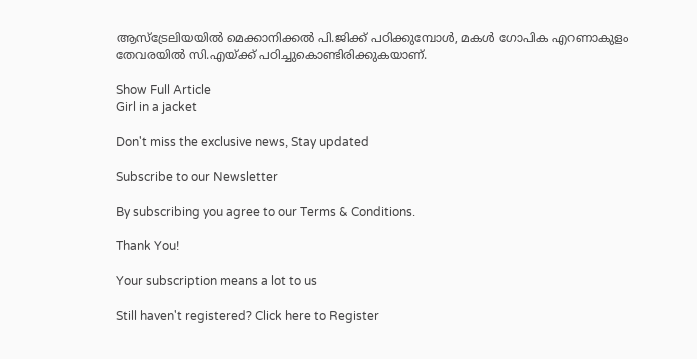ആസ്‌ട്രേലിയയിൽ മെക്കാനിക്കൽ പി.ജിക്ക് പഠിക്കുമ്പോൾ, മകൾ ഗോപിക എറണാകുളം തേവരയിൽ സി.എയ്ക്ക് പഠിച്ചുകൊണ്ടിരിക്കുകയാണ്.

Show Full Article
Girl in a jacket

Don't miss the exclusive news, Stay updated

Subscribe to our Newsletter

By subscribing you agree to our Terms & Conditions.

Thank You!

Your subscription means a lot to us

Still haven't registered? Click here to Register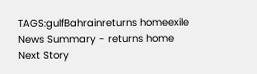TAGS:gulfBahrainreturns homeexile
News Summary - returns home
Next Story